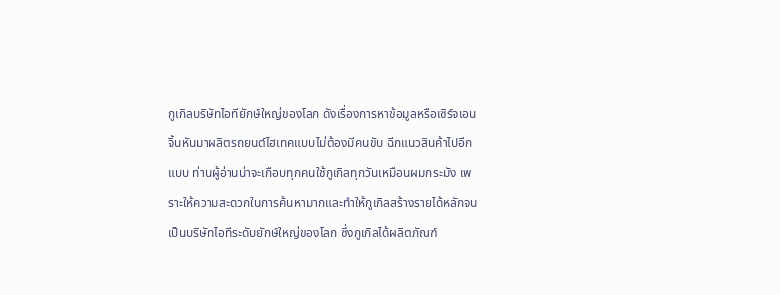กูเกิลบริษัทไอทียักษ์ใหญ่ของโลก ดังเรื่องการหาข้อมูลหรือเซิร์จเอนจิ้นหันมาผลิตรถยนต์ไฮเทคแบบไม่ต้องมีคนขับ ฉีกแนวสินค้าไปอีกแบบ ท่านผู้อ่านน่าจะเกือบทุกคนใช้กูเกิลทุกวันเหมือนผมกระมัง เพราะให้ความสะดวกในการค้นหามากและทำให้กูเกิลสร้างรายได้หลักจนเป็นบริษัทไอทีระดับยักษ์ใหญ่ของโลก ซึ่งกูเกิลได้ผลิตภัณฑ์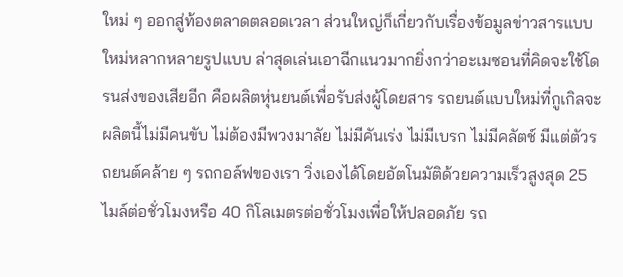ใหม่ ๆ ออกสู่ท้องตลาดตลอดเวลา ส่วนใหญ่ก็เกี่ยวกับเรื่องข้อมูลข่าวสารแบบใหม่หลากหลายรูปแบบ ล่าสุดเล่นเอาฉีกแนวมากยิ่งกว่าอะเมซอนที่คิดจะใช้โดรนส่งของเสียอีก คือผลิตหุ่นยนต์เพื่อรับส่งผู้โดยสาร รถยนต์แบบใหม่ที่กูเกิลจะผลิตนี้ไม่มีคนขับ ไม่ต้องมีพวงมาลัย ไม่มีคันเร่ง ไม่มีเบรก ไม่มีคลัตช์ มีแต่ตัวรถยนต์คล้าย ๆ รถกอล์ฟของเรา วิ่งเองได้โดยอัตโนมัติด้วยความเร็วสูงสุด 25 ไมล์ต่อชั่วโมงหรือ 40 กิโลเมตรต่อชั่วโมงเพื่อให้ปลอดภัย รถ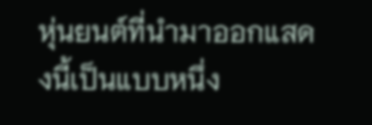หุ่นยนต์ที่นำมาออกแสดงนี้เป็นแบบหนึ่ง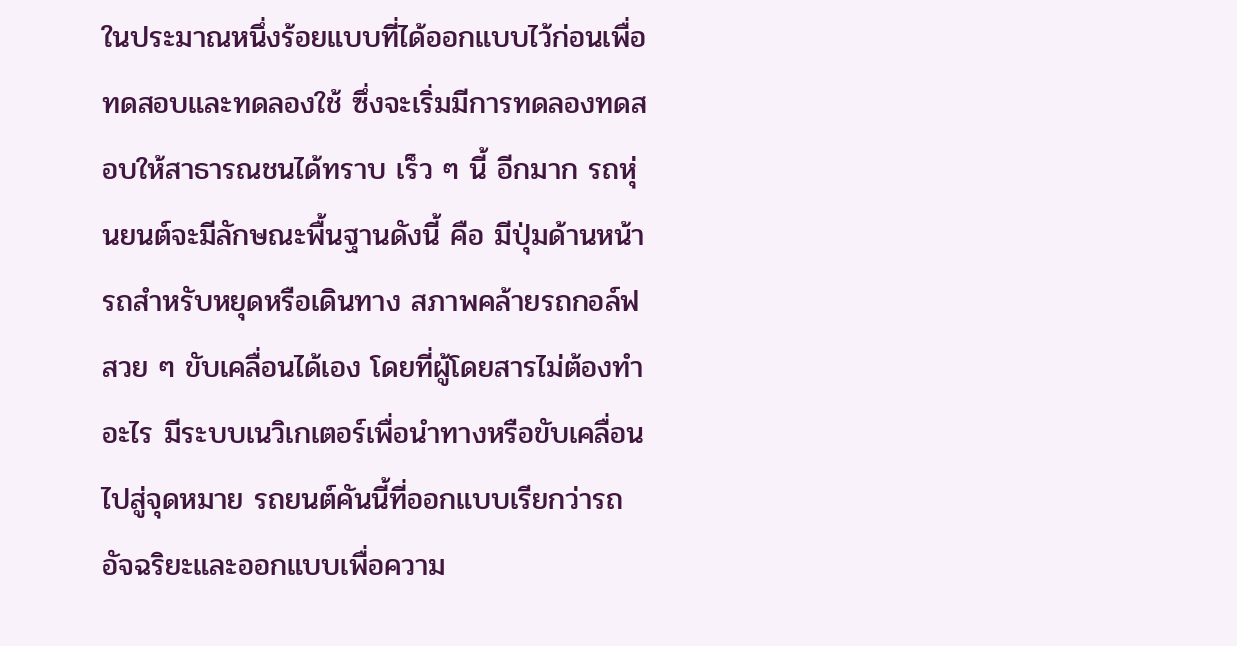ในประมาณหนึ่งร้อยแบบที่ได้ออกแบบไว้ก่อนเพื่อทดสอบและทดลองใช้ ซึ่งจะเริ่มมีการทดลองทดสอบให้สาธารณชนได้ทราบ เร็ว ๆ นี้ อีกมาก รถหุ่นยนต์จะมีลักษณะพื้นฐานดังนี้ คือ มีปุ่มด้านหน้ารถสำหรับหยุดหรือเดินทาง สภาพคล้ายรถกอล์ฟสวย ๆ ขับเคลื่อนได้เอง โดยที่ผู้โดยสารไม่ต้องทำอะไร มีระบบเนวิเกเตอร์เพื่อนำทางหรือขับเคลื่อนไปสู่จุดหมาย รถยนต์คันนี้ที่ออกแบบเรียกว่ารถอัจฉริยะและออกแบบเพื่อความ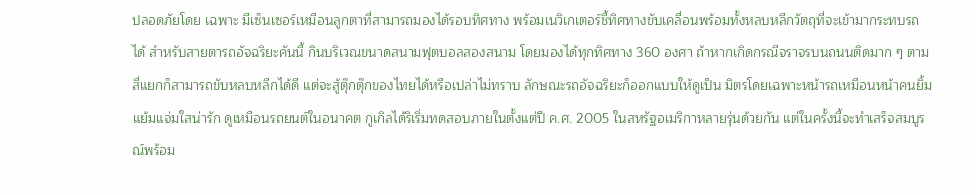ปลอดภัยโดย เฉพาะ มีเซ็นเซอร์เหมือนลูกตาที่สามารถมองได้รอบทิศทาง พร้อมเนวิเกเตอร์ชี้ทิศทางขับเคลื่อนพร้อมทั้งหลบหลีกวัตถุที่จะเข้ามากระทบรถได้ สำหรับสายตารถอัจฉริยะคันนี้ กินบริเวณขนาดสนามฟุตบอลสองสนาม โดยมองได้ทุกทิศทาง 360 องศา ถ้าหากเกิดกรณีจราจรบนถนนติดมาก ๆ ตามสี่แยกก็สามารถขับหลบหลีกได้ดี แต่จะสู้ตุ๊กตุ๊กของไทยได้หรือเปล่าไม่ทราบ ลักษณะรถอัจฉริยะก็ออกแบบให้ดูเป็น มิตรโดยเฉพาะหน้ารถเหมือนหน้าคนยิ้มแย้มแจ่มใสน่ารัก ดูเหมือนรถยนต์ในอนาคต กูเกิลได้ริเริ่มทดสอบภายในตั้งแต่ปี ค.ศ. 2005 ในสหรัฐอเมริกาหลายรุ่นด้วยกัน แต่ในครั้งนี้จะทำเสร็จสมบูรณ์พร้อม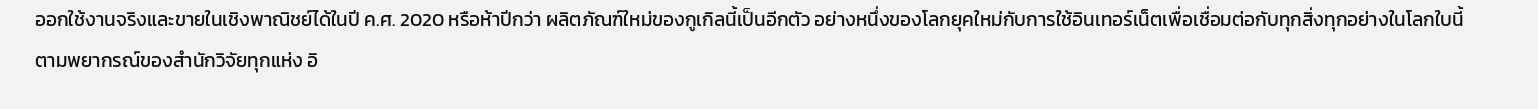ออกใช้งานจริงและขายในเชิงพาณิชย์ได้ในปี ค.ศ. 2020 หรือห้าปีกว่า ผลิตภัณฑ์ใหม่ของกูเกิลนี้เป็นอีกตัว อย่างหนึ่งของโลกยุคใหม่กับการใช้อินเทอร์เน็ตเพื่อเชื่อมต่อกับทุกสิ่งทุกอย่างในโลกใบนี้ ตามพยากรณ์ของสำนักวิจัยทุกแห่ง อิ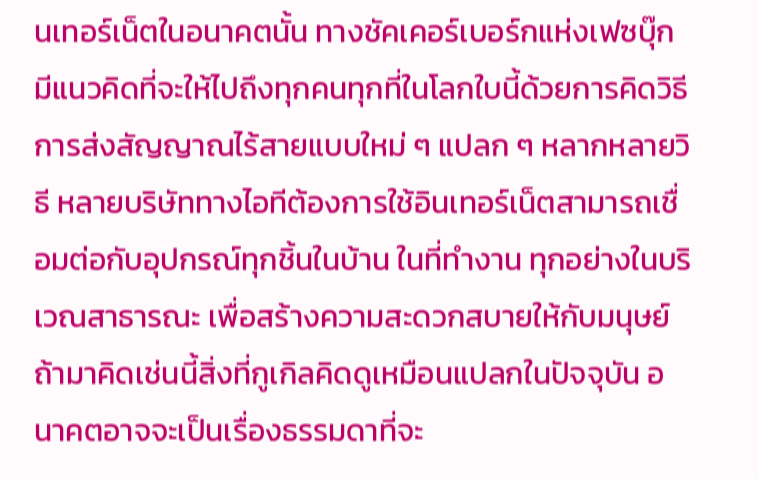นเทอร์เน็ตในอนาคตนั้น ทางชัคเคอร์เบอร์กแห่งเฟซบุ๊กมีแนวคิดที่จะให้ไปถึงทุกคนทุกที่ในโลกใบนี้ด้วยการคิดวิธีการส่งสัญญาณไร้สายแบบใหม่ ๆ แปลก ๆ หลากหลายวิธี หลายบริษัททางไอทีต้องการใช้อินเทอร์เน็ตสามารถเชื่อมต่อกับอุปกรณ์ทุกชิ้นในบ้าน ในที่ทำงาน ทุกอย่างในบริเวณสาธารณะ เพื่อสร้างความสะดวกสบายให้กับมนุษย์ ถ้ามาคิดเช่นนี้สิ่งที่กูเกิลคิดดูเหมือนแปลกในปัจจุบัน อนาคตอาจจะเป็นเรื่องธรรมดาที่จะ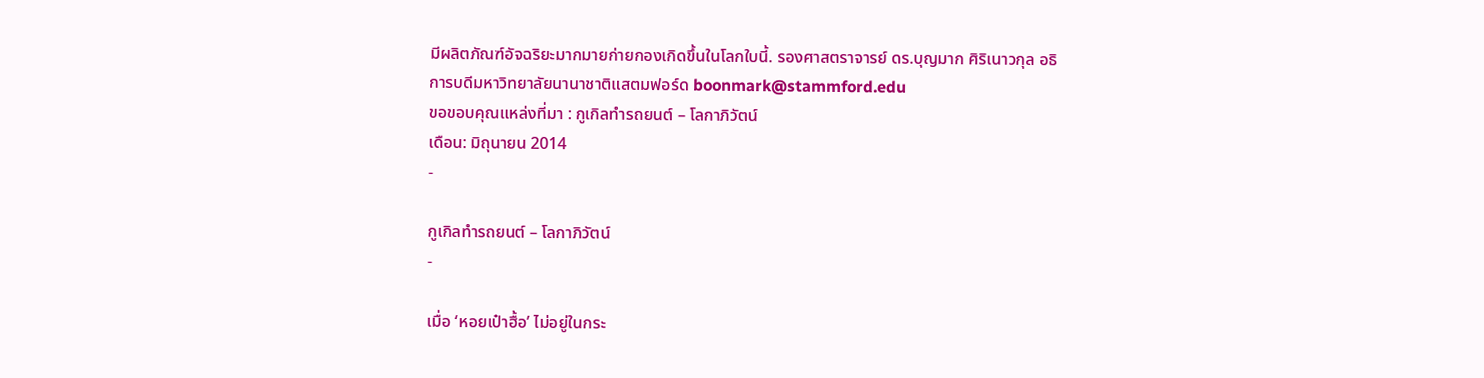มีผลิตภัณฑ์อัจฉริยะมากมายก่ายกองเกิดขึ้นในโลกใบนี้. รองศาสตราจารย์ ดร.บุญมาก ศิริเนาวกุล อธิการบดีมหาวิทยาลัยนานาชาติแสตมฟอร์ด boonmark@stammford.edu
ขอขอบคุณแหล่งที่มา : กูเกิลทำรถยนต์ – โลกาภิวัตน์
เดือน: มิถุนายน 2014
-

กูเกิลทำรถยนต์ – โลกาภิวัตน์
-

เมื่อ ‘หอยเป๋าฮื้อ’ ไม่อยู่ในกระ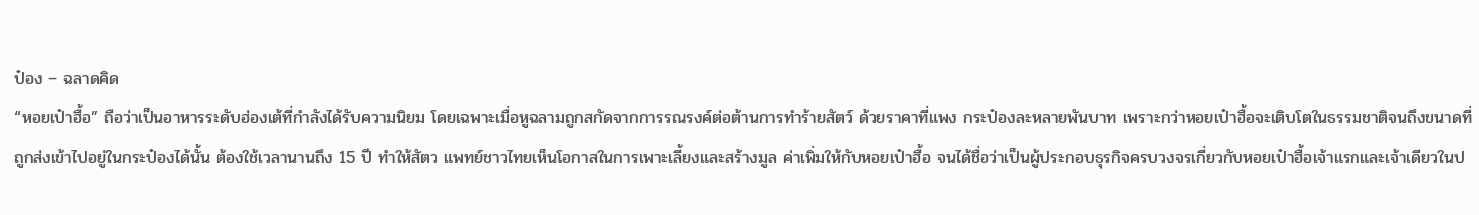ป๋อง – ฉลาดคิด
“หอยเป๋าฮื้อ” ถือว่าเป็นอาหารระดับฮ่องเต้ที่กำลังได้รับความนิยม โดยเฉพาะเมื่อหูฉลามถูกสกัดจากการรณรงค์ต่อต้านการทำร้ายสัตว์ ด้วยราคาที่แพง กระป๋องละหลายพันบาท เพราะกว่าหอยเป๋าฮื้อจะเติบโตในธรรมชาติจนถึงขนาดที่ถูกส่งเข้าไปอยู่ในกระป๋องได้นั้น ต้องใช้เวลานานถึง 15 ปี ทำให้สัตว แพทย์ชาวไทยเห็นโอกาสในการเพาะเลี้ยงและสร้างมูล ค่าเพิ่มให้กับหอยเป๋าฮื้อ จนได้ชื่อว่าเป็นผู้ประกอบธุรกิจครบวงจรเกี่ยวกับหอยเป๋าฮื้อเจ้าแรกและเจ้าเดียวในป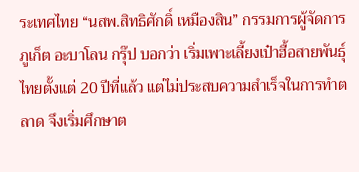ระเทศไทย “นสพ.สิทธิศักดิ์ เหมืองสิน” กรรมการผู้จัดการ ภูเก็ต อะบาโลน กรุ๊ป บอกว่า เริ่มเพาะเลี้ยงเป๋าฮื้อสายพันธุ์ไทยตั้งแต่ 20 ปีที่แล้ว แต่ไม่ประสบความสำเร็จในการทำตลาด จึงเริ่มศึกษาต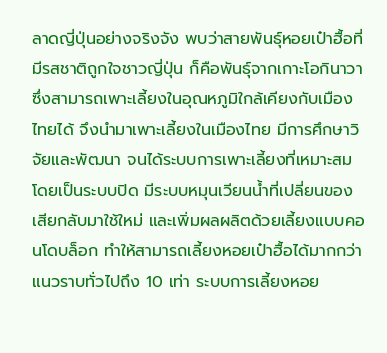ลาดญี่ปุ่นอย่างจริงจัง พบว่าสายพันธุ์หอยเป๋าฮื้อที่มีรสชาติถูกใจชาวญี่ปุ่น ก็คือพันธุ์จากเกาะโอกินาวา ซึ่งสามารถเพาะเลี้ยงในอุณหภูมิใกล้เคียงกับเมืองไทยได้ จึงนำมาเพาะเลี้ยงในเมืองไทย มีการศึกษาวิจัยและพัฒนา จนได้ระบบการเพาะเลี้ยงที่เหมาะสม โดยเป็นระบบปิด มีระบบหมุนเวียนน้ำที่เปลี่ยนของเสียกลับมาใช้ใหม่ และเพิ่มผลผลิตด้วยเลี้ยงแบบคอนโดบล็อก ทำให้สามารถเลี้ยงหอยเป๋าฮื้อได้มากกว่าแนวราบทั่วไปถึง 10 เท่า ระบบการเลี้ยงหอย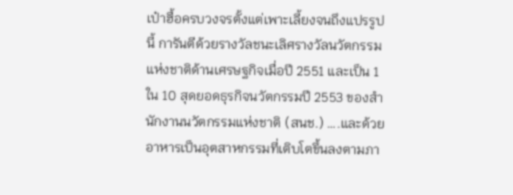เป๋าฮื้อครบวงจรตั้งแต่เพาะเลี้ยงจนถึงแปรรูปนี้ การันตีด้วยรางวัลชนะเลิศรางวัลนวัตกรรมแห่งชาติด้านเศรษฐกิจเมื่อปี 2551 และเป็น 1 ใน 10 สุดยอดธุรกิจนวัตกรรมปี 2553 ของสำนักงานนวัตกรรมแห่งชาติ (สนช.) ….และด้วยอาหารเป็นอุตสาหกรรมที่เติบโตขึ้นลงตามภา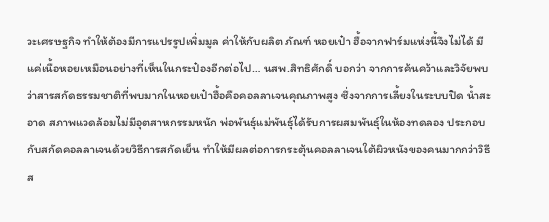วะเศรษฐกิจ ทำให้ต้องมีการแปรรูปเพิ่มมูล ค่าให้กับผลิต ภัณฑ์ หอยเป๋า ฮื้อจากฟาร์มแห่งนี้จึงไม่ได้ มีแค่เนื้อหอยเหมือนอย่างที่เห็นในกระป๋องอีกต่อไป… นสพ.สิทธิศักดิ์ บอกว่า จากการค้นคว้าและวิจัยพบว่าสารสกัดธรรมชาติที่พบมากในหอยเป๋าฮื้อคือคอลลาเจนคุณภาพสูง ซึ่งจากการเลี้ยงในระบบปิด น้ำสะอาด สภาพแวดล้อมไม่มีอุตสาหกรรมหนัก พ่อพันธุ์แม่พันธุ์ได้รับการผสมพันธุ์ในห้องทดลอง ประกอบกับสกัดคอลลาเจนด้วยวิธีการสกัดเย็น ทำให้มีผลต่อการกระตุ้นคอลลาเจนใต้ผิวหนังของคนมากกว่าวิธีส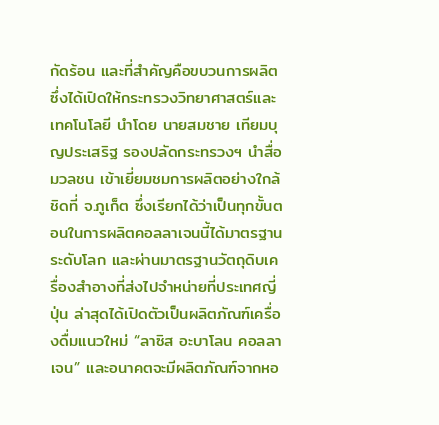กัดร้อน และที่สำคัญคือขบวนการผลิต ซึ่งได้เปิดให้กระทรวงวิทยาศาสตร์และเทคโนโลยี นำโดย นายสมชาย เทียมบุญประเสริฐ รองปลัดกระทรวงฯ นำสื่อมวลชน เข้าเยี่ยมชมการผลิตอย่างใกล้ชิดที่ จ.ภูเก็ต ซึ่งเรียกได้ว่าเป็นทุกขั้นตอนในการผลิตคอลลาเจนนี้ได้มาตรฐานระดับโลก และผ่านมาตรฐานวัตถุดิบเครื่องสำอางที่ส่งไปจำหน่ายที่ประเทศญี่ปุ่น ล่าสุดได้เปิดตัวเป็นผลิตภัณฑ์เครื่องดื่มแนวใหม่ “ลาซิส อะบาโลน คอลลาเจน” และอนาคตจะมีผลิตภัณฑ์จากหอ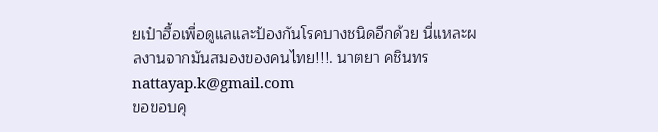ยเป๋าฮื้อเพื่อดูแลและป้องกันโรคบางชนิดอีกด้วย นี่แหละผลงานจากมันสมองของคนไทย!!!. นาตยา คชินทร nattayap.k@gmail.com
ขอขอบคุ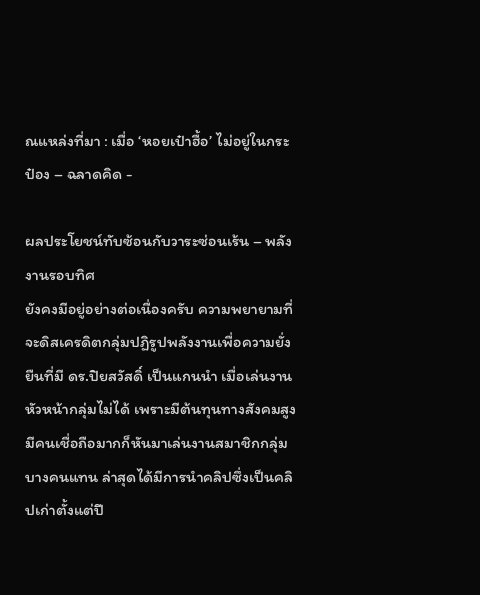ณแหล่งที่มา : เมื่อ ‘หอยเป๋าฮื้อ’ ไม่อยู่ในกระป๋อง – ฉลาดคิด -

ผลประโยชน์ทับซ้อนกับวาระซ่อนเร้น – พลังงานรอบทิศ
ยังคงมีอยู่อย่างต่อเนื่องครับ ความพยายามที่จะดิสเครดิตกลุ่มปฏิรูปพลังงานเพื่อความยั่งยืนที่มี ดร.ปิยสวัสดิ์ เป็นแกนนำ เมื่อเล่นงานหัวหน้ากลุ่มไม่ได้ เพราะมีต้นทุนทางสังคมสูง มีคนเชื่อถือมากก็หันมาเล่นงานสมาชิกกลุ่มบางคนแทน ล่าสุดได้มีการนำคลิปซึ่งเป็นคลิปเก่าตั้งแต่ปี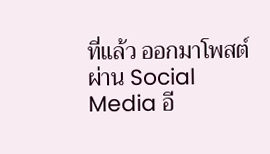ที่แล้ว ออกมาโพสต์ผ่าน Social Media อี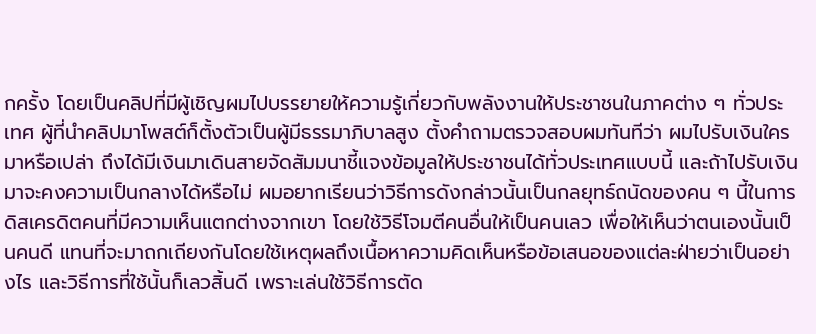กครั้ง โดยเป็นคลิปที่มีผู้เชิญผมไปบรรยายให้ความรู้เกี่ยวกับพลังงานให้ประชาชนในภาคต่าง ๆ ทั่วประเทศ ผู้ที่นำคลิปมาโพสต์ก็ตั้งตัวเป็นผู้มีธรรมาภิบาลสูง ตั้งคำถามตรวจสอบผมทันทีว่า ผมไปรับเงินใครมาหรือเปล่า ถึงได้มีเงินมาเดินสายจัดสัมมนาชี้แจงข้อมูลให้ประชาชนได้ทั่วประเทศแบบนี้ และถ้าไปรับเงินมาจะคงความเป็นกลางได้หรือไม่ ผมอยากเรียนว่าวิธีการดังกล่าวนั้นเป็นกลยุทธ์ถนัดของคน ๆ นี้ในการดิสเครดิตคนที่มีความเห็นแตกต่างจากเขา โดยใช้วิธีโจมตีคนอื่นให้เป็นคนเลว เพื่อให้เห็นว่าตนเองนั้นเป็นคนดี แทนที่จะมาถกเถียงกันโดยใช้เหตุผลถึงเนื้อหาความคิดเห็นหรือข้อเสนอของแต่ละฝ่ายว่าเป็นอย่างไร และวิธีการที่ใช้นั้นก็เลวสิ้นดี เพราะเล่นใช้วิธีการตัด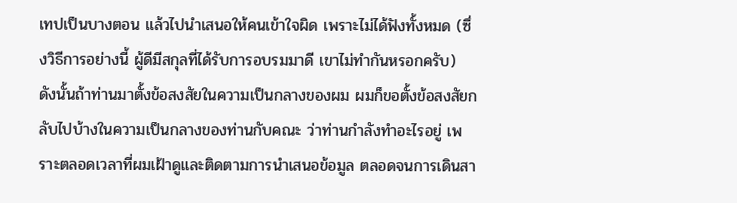เทปเป็นบางตอน แล้วไปนำเสนอให้คนเข้าใจผิด เพราะไม่ได้ฟังทั้งหมด (ซึ่งวิธีการอย่างนี้ ผู้ดีมีสกุลที่ได้รับการอบรมมาดี เขาไม่ทำกันหรอกครับ) ดังนั้นถ้าท่านมาตั้งข้อสงสัยในความเป็นกลางของผม ผมก็ขอตั้งข้อสงสัยกลับไปบ้างในความเป็นกลางของท่านกับคณะ ว่าท่านกำลังทำอะไรอยู่ เพราะตลอดเวลาที่ผมเฝ้าดูและติดตามการนำเสนอข้อมูล ตลอดจนการเดินสา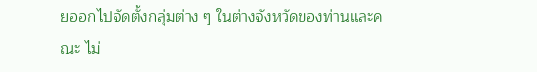ยออกไปจัดตั้งกลุ่มต่าง ๆ ในต่างจังหวัดของท่านและคณะ ไม่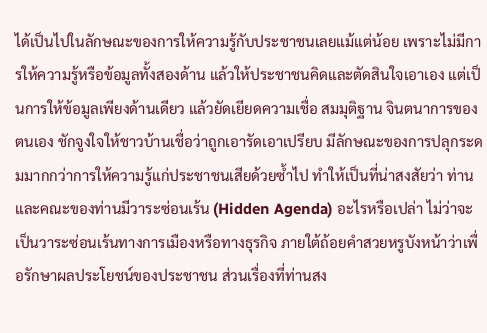ได้เป็นไปในลักษณะของการให้ความรู้กับประชาชนเลยแม้แต่น้อย เพราะไม่มีการให้ความรู้หรือข้อมูลทั้งสองด้าน แล้วให้ประชาชนคิดและตัดสินใจเอาเอง แต่เป็นการให้ข้อมูลเพียงด้านเดียว แล้วยัดเยียดความเชื่อ สมมุติฐาน จินตนาการของตนเอง ชักจูงใจให้ชาวบ้านเชื่อว่าถูกเอารัดเอาเปรียบ มีลักษณะของการปลุกระดมมากกว่าการให้ความรู้แก่ประชาชนเสียด้วยซ้ำไป ทำให้เป็นที่น่าสงสัยว่า ท่านและคณะของท่านมีวาระซ่อนเร้น (Hidden Agenda) อะไรหรือเปล่า ไม่ว่าจะเป็นวาระซ่อนเร้นทางการเมืองหรือทางธุรกิจ ภายใต้ถ้อยคำสวยหรูบังหน้าว่าเพื่อรักษาผลประโยชน์ของประชาชน ส่วนเรื่องที่ท่านสง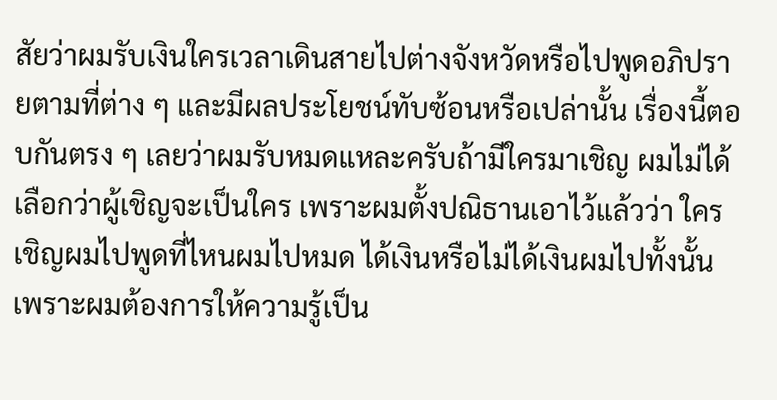สัยว่าผมรับเงินใครเวลาเดินสายไปต่างจังหวัดหรือไปพูดอภิปรายตามที่ต่าง ๆ และมีผลประโยชน์ทับซ้อนหรือเปล่านั้น เรื่องนี้ตอบกันตรง ๆ เลยว่าผมรับหมดแหละครับถ้ามีใครมาเชิญ ผมไม่ได้เลือกว่าผู้เชิญจะเป็นใคร เพราะผมตั้งปณิธานเอาไว้แล้วว่า ใครเชิญผมไปพูดที่ไหนผมไปหมด ได้เงินหรือไม่ได้เงินผมไปทั้งนั้น เพราะผมต้องการให้ความรู้เป็น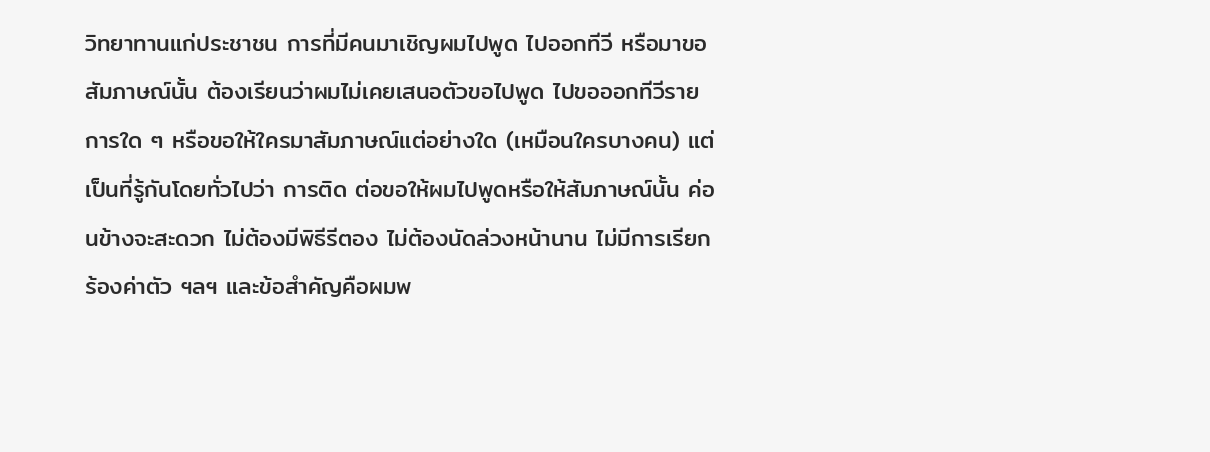วิทยาทานแก่ประชาชน การที่มีคนมาเชิญผมไปพูด ไปออกทีวี หรือมาขอสัมภาษณ์นั้น ต้องเรียนว่าผมไม่เคยเสนอตัวขอไปพูด ไปขอออกทีวีรายการใด ๆ หรือขอให้ใครมาสัมภาษณ์แต่อย่างใด (เหมือนใครบางคน) แต่เป็นที่รู้กันโดยทั่วไปว่า การติด ต่อขอให้ผมไปพูดหรือให้สัมภาษณ์นั้น ค่อนข้างจะสะดวก ไม่ต้องมีพิธีรีตอง ไม่ต้องนัดล่วงหน้านาน ไม่มีการเรียกร้องค่าตัว ฯลฯ และข้อสำคัญคือผมพ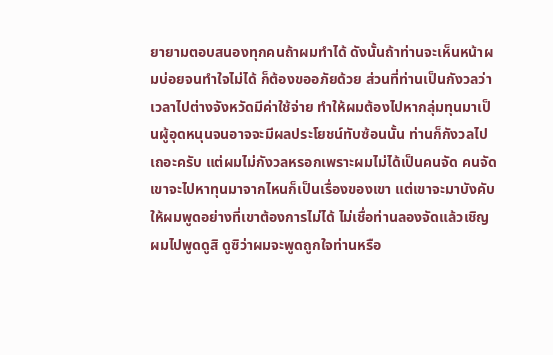ยายามตอบสนองทุกคนถ้าผมทำได้ ดังนั้นถ้าท่านจะเห็นหน้าผมบ่อยจนทำใจไม่ได้ ก็ต้องขออภัยด้วย ส่วนที่ท่านเป็นกังวลว่าเวลาไปต่างจังหวัดมีค่าใช้จ่าย ทำให้ผมต้องไปหากลุ่มทุนมาเป็นผู้อุดหนุนจนอาจจะมีผลประโยชน์ทับซ้อนนั้น ท่านก็กังวลไปเถอะครับ แต่ผมไม่กังวลหรอกเพราะผมไม่ได้เป็นคนจัด คนจัดเขาจะไปหาทุนมาจากไหนก็เป็นเรื่องของเขา แต่เขาจะมาบังคับให้ผมพูดอย่างที่เขาต้องการไม่ได้ ไม่เชื่อท่านลองจัดแล้วเชิญผมไปพูดดูสิ ดูซิว่าผมจะพูดถูกใจท่านหรือ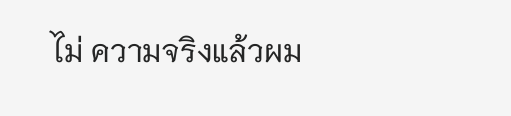ไม่ ความจริงแล้วผม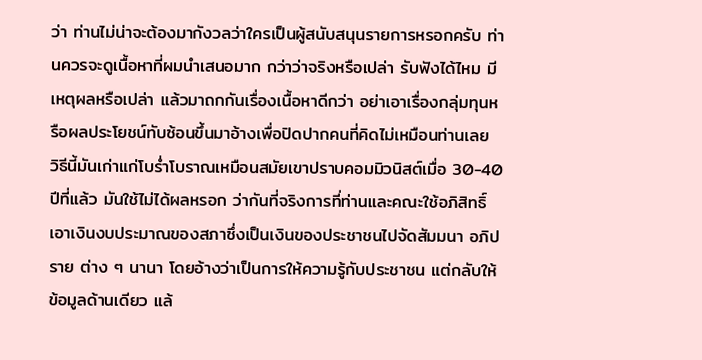ว่า ท่านไม่น่าจะต้องมากังวลว่าใครเป็นผู้สนับสนุนรายการหรอกครับ ท่านควรจะดูเนื้อหาที่ผมนำเสนอมาก กว่าว่าจริงหรือเปล่า รับฟังได้ไหม มีเหตุผลหรือเปล่า แล้วมาถกกันเรื่องเนื้อหาดีกว่า อย่าเอาเรื่องกลุ่มทุนหรือผลประโยชน์ทับซ้อนขึ้นมาอ้างเพื่อปิดปากคนที่คิดไม่เหมือนท่านเลย วิธีนี้มันเก่าแก่โบร่ำโบราณเหมือนสมัยเขาปราบคอมมิวนิสต์เมื่อ 30-40 ปีที่แล้ว มันใช้ไม่ได้ผลหรอก ว่ากันที่จริงการที่ท่านและคณะใช้อภิสิทธิ์เอาเงินงบประมาณของสภาซึ่งเป็นเงินของประชาชนไปจัดสัมมนา อภิปราย ต่าง ๆ นานา โดยอ้างว่าเป็นการให้ความรู้กับประชาชน แต่กลับให้ข้อมูลด้านเดียว แล้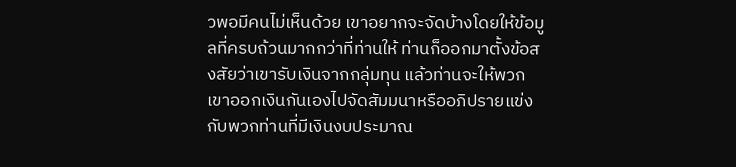วพอมีคนไม่เห็นด้วย เขาอยากจะจัดบ้างโดยให้ข้อมูลที่ครบถ้วนมากกว่าที่ท่านให้ ท่านก็ออกมาตั้งข้อสงสัยว่าเขารับเงินจากกลุ่มทุน แล้วท่านจะให้พวกเขาออกเงินกันเองไปจัดสัมมนาหรืออภิปรายแข่งกับพวกท่านที่มีเงินงบประมาณ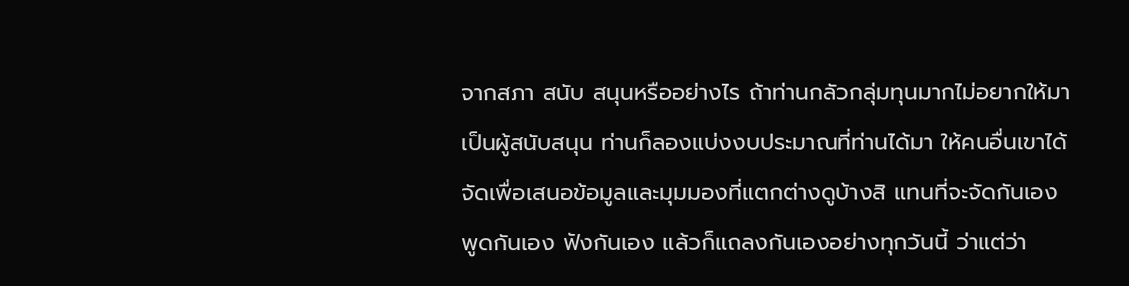จากสภา สนับ สนุนหรืออย่างไร ถ้าท่านกลัวกลุ่มทุนมากไม่อยากให้มาเป็นผู้สนับสนุน ท่านก็ลองแบ่งงบประมาณที่ท่านได้มา ให้คนอื่นเขาได้จัดเพื่อเสนอข้อมูลและมุมมองที่แตกต่างดูบ้างสิ แทนที่จะจัดกันเอง พูดกันเอง ฟังกันเอง แล้วก็แถลงกันเองอย่างทุกวันนี้ ว่าแต่ว่า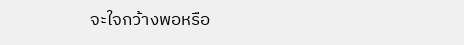จะใจกว้างพอหรือ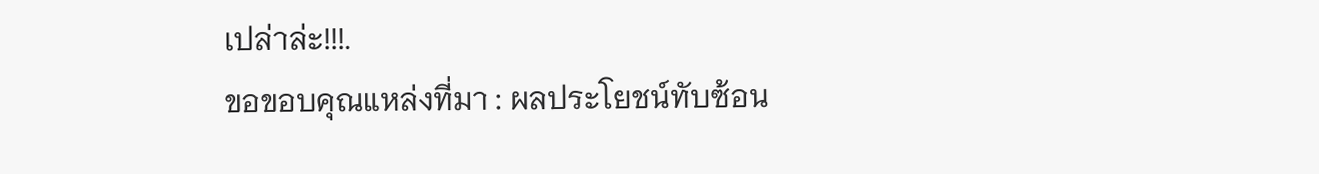เปล่าล่ะ!!!.
ขอขอบคุณแหล่งที่มา : ผลประโยชน์ทับซ้อน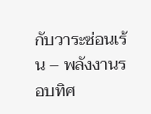กับวาระซ่อนเร้น – พลังงานรอบทิศ